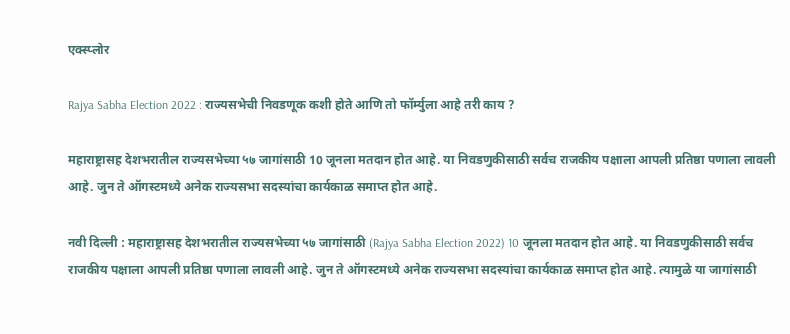एक्स्प्लोर

Rajya Sabha Election 2022 : राज्यसभेची निवडणूक कशी होते आणि तो फॉर्म्युला आहे तरी काय ?

महाराष्ट्रासह देशभरातील राज्यसभेच्या ५७ जागांसाठी 10 जूनला मतदान होत आहे. या निवडणुकीसाठी सर्वच राजकीय पक्षाला आपली प्रतिष्ठा पणाला लावली आहे. जुन ते ऑगस्टमध्ये अनेक राज्यसभा सदस्यांचा कार्यकाळ समाप्त होत आहे.

नवी दिल्ली : महाराष्ट्रासह देशभरातील राज्यसभेच्या ५७ जागांसाठी (Rajya Sabha Election 2022) 10 जूनला मतदान होत आहे. या निवडणुकीसाठी सर्वच राजकीय पक्षाला आपली प्रतिष्ठा पणाला लावली आहे. जुन ते ऑगस्टमध्ये अनेक राज्यसभा सदस्यांचा कार्यकाळ समाप्त होत आहे. त्यामुळे या जागांसाठी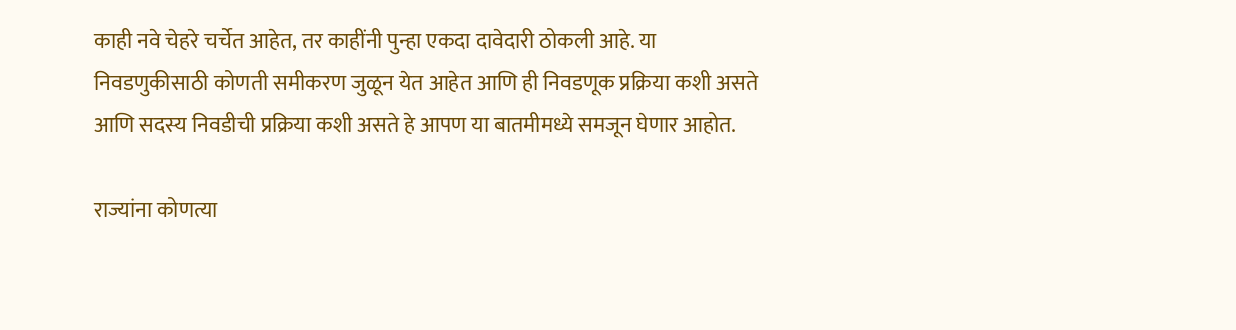काही नवे चेहरे चर्चेत आहेत, तर काहींनी पुन्हा एकदा दावेदारी ठोकली आहे. या निवडणुकीसाठी कोणती समीकरण जुळून येत आहेत आणि ही निवडणूक प्रक्रिया कशी असते आणि सदस्य निवडीची प्रक्रिया कशी असते हे आपण या बातमीमध्ये समजून घेणार आहोत.

राज्यांना कोणत्या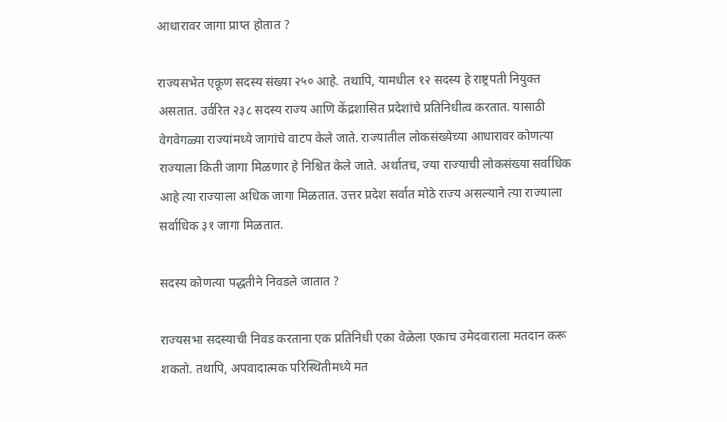आधारावर जागा प्राप्त होतात ?

राज्यसभेत एकूण सदस्य संख्या २५० आहे. तथापि, यामधील १२ सदस्य हे राष्ट्रपती नियुक्त असतात. उर्वरित २३८ सदस्य राज्य आणि केंद्रशासित प्रदेशांचे प्रतिनिधीत्व करतात. यासाठी वेगवेगळ्या राज्यांमध्ये जागांचे वाटप केले जाते. राज्यातील लोकसंख्येच्या आधारावर कोणत्या राज्याला किती जागा मिळणार हे निश्चित केले जाते. अर्थातच, ज्या राज्याची लोकसंख्या सर्वाधिक आहे त्या राज्याला अधिक जागा मिळतात. उत्तर प्रदेश सर्वात मोठे राज्य असल्याने त्या राज्याला सर्वाधिक ३१ जागा मिळतात.

सदस्य कोणत्या पद्धतीने निवडले जातात ?

राज्यसभा सदस्याची निवड करताना एक प्रतिनिधी एका वेळेला एकाच उमेदवाराला मतदान करू शकतो. तथापि, अपवादात्मक परिस्थितीमध्ये मत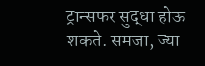ट्रान्सफर सुद्धा होऊ शकते. समजा, ज्या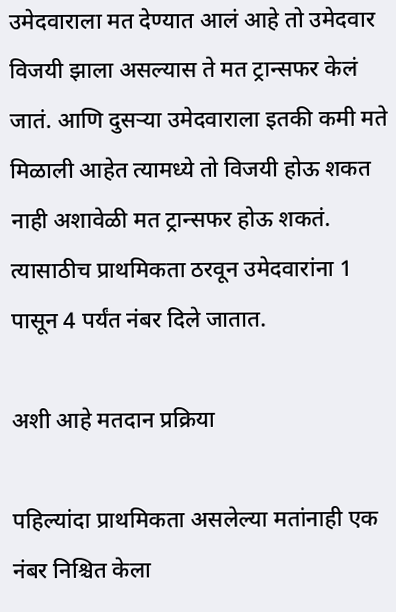उमेदवाराला मत देण्यात आलं आहे तो उमेदवार विजयी झाला असल्यास ते मत ट्रान्सफर केलं जातं. आणि दुसऱ्या उमेदवाराला इतकी कमी मते मिळाली आहेत त्यामध्ये तो विजयी होऊ शकत नाही अशावेळी मत ट्रान्सफर होऊ शकतं. त्यासाठीच प्राथमिकता ठरवून उमेदवारांना 1 पासून 4 पर्यंत नंबर दिले जातात.

अशी आहे मतदान प्रक्रिया

पहिल्यांदा प्राथमिकता असलेल्या मतांनाही एक नंबर निश्चित केला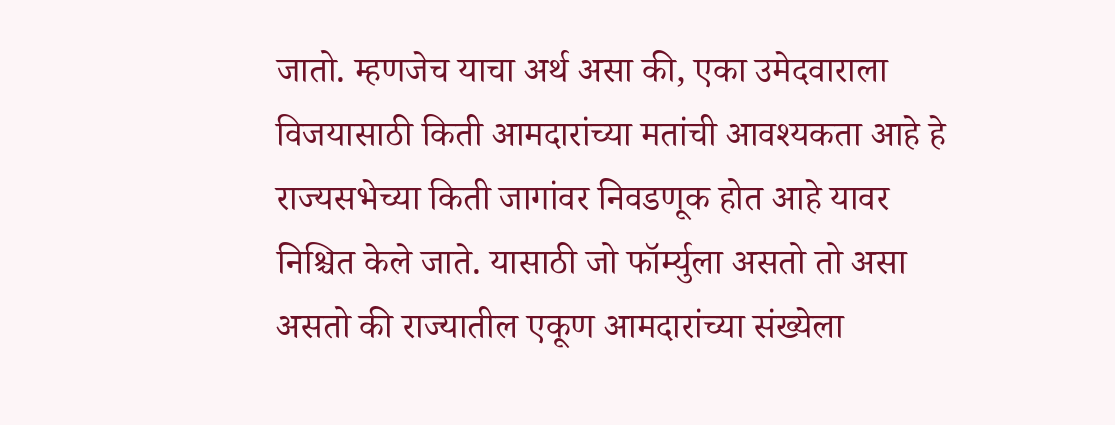जातो. म्हणजेच याचा अर्थ असा की, एका उमेदवाराला विजयासाठी किती आमदारांच्या मतांची आवश्यकता आहे हे राज्यसभेच्या किती जागांवर निवडणूक होत आहे यावर निश्चित केले जाते. यासाठी जो फॉर्म्युला असतो तो असा असतो की राज्यातील एकूण आमदारांच्या संख्येला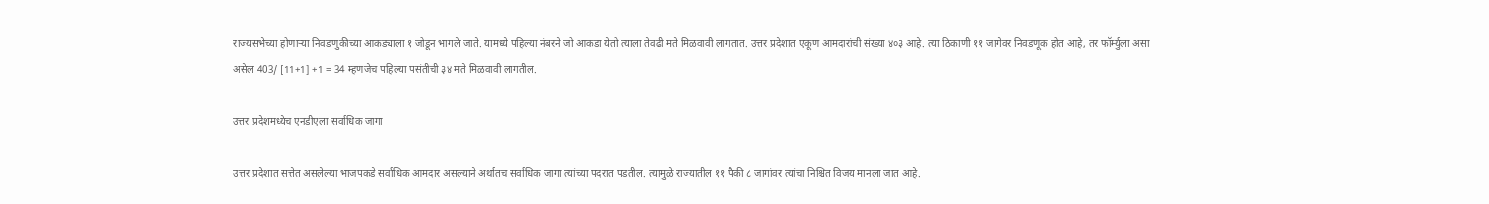राज्यसभेच्या होणाऱ्या निवडणुकीच्या आकड्याला १ जोडून भागले जाते. यामध्ये पहिल्या नंबरने जो आकडा येतो त्याला तेवढी मते मिळवावी लागतात. उत्तर प्रदेशात एकूण आमदारांची संख्या ४०३ आहे. त्या ठिकाणी ११ जागेवर निवडणूक होत आहे, तर फॉर्म्युला असा असेल 403/ [11+1] +1 = 34 म्हणजेच पहिल्या पसंतीची ३४ मते मिळवावी लागतील.

उत्तर प्रदेशमध्येच एनडीएला सर्वाधिक जागा

उत्तर प्रदेशात सत्तेत असलेल्या भाजपकडे सर्वाधिक आमदार असल्याने अर्थातच सर्वाधिक जागा त्यांच्या पदरात पडतील. त्यामुळे राज्यातील ११ पैकी ८ जागांवर त्यांचा निश्चित विजय मानला जात आहे.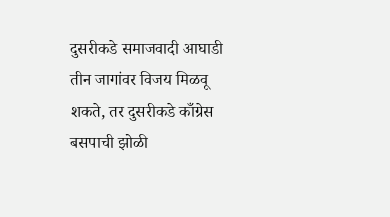दुसरीकडे समाजवादी आघाडी तीन जागांवर विजय मिळवू शकते, तर दुसरीकडे काँग्रेस बसपाची झोळी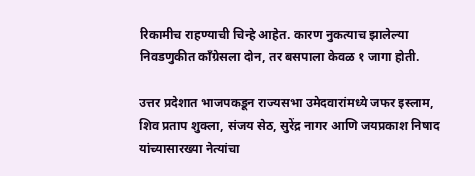रिकामीच राहण्याची चिन्हे आहेत. कारण नुकत्याच झालेल्या निवडणुकीत काँग्रेसला दोन, तर बसपाला केवळ १ जागा होती.

उत्तर प्रदेशात भाजपकडून राज्यसभा उमेदवारांमध्ये जफर इस्लाम, शिव प्रताप शुक्ला, संजय सेठ, सुरेंद्र नागर आणि जयप्रकाश निषाद यांच्यासारख्या नेत्यांचा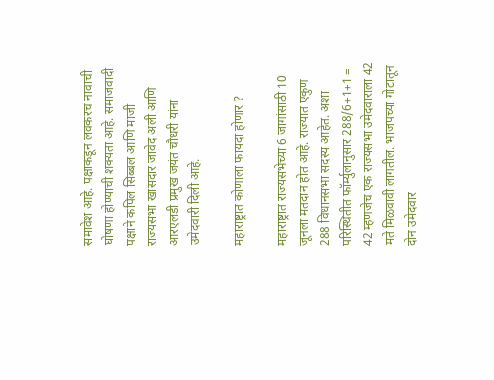समावेश आहे. पक्षाकडून लवकरच नावाची घोषणा होण्याची शक्यता आहे. समाजवादी पक्षाने कपिल सिब्बल आणि माजी राज्यसभा खासदार जावेद अली आणि आरएलडी प्रमुख जयंत चौधरी यांना उमेदवारी दिली आहे.

महाराष्ट्रात कोणाला फायदा होणार ?

महाराष्ट्रात राज्यसभेच्या 6 जागांसाठी 10 जूनला मतदान होत आहे. राज्यात एकुण 288 विधानसभा सदस्य आहेत. अशा परिस्थितीत फॉर्म्युलानुसार 288/6+1+1 = 42 म्हणजेच एक राज्यसभा उमेदवाराला 42 मते मिळवावी लागतील. भाजपच्या गोटातून दोन उमेदवार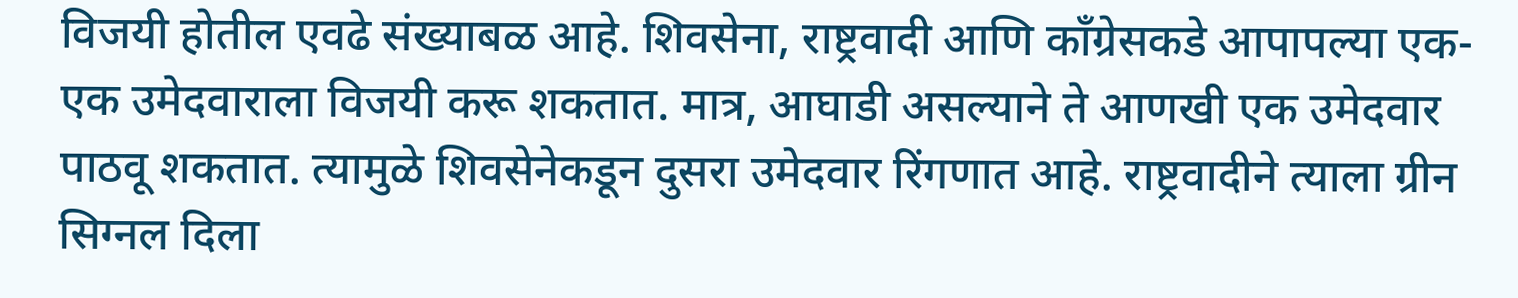विजयी होतील एवढे संख्याबळ आहे. शिवसेना, राष्ट्रवादी आणि काँग्रेसकडे आपापल्या एक-एक उमेदवाराला विजयी करू शकतात. मात्र, आघाडी असल्याने ते आणखी एक उमेदवार पाठवू शकतात. त्यामुळे शिवसेनेकडून दुसरा उमेदवार रिंगणात आहे. राष्ट्रवादीने त्याला ग्रीन सिग्नल दिला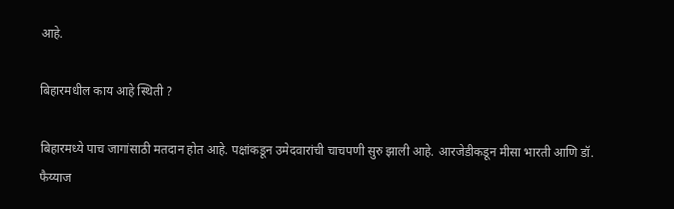आहे.

बिहारमधील काय आहे स्थिती ?

बिहारमध्ये पाच जागांसाठी मतदान होत आहे. पक्षांकडून उमेदवारांची चाचपणी सुरु झाली आहे. आरजेडीकडून मीसा भारती आणि डॉ. फैय्याज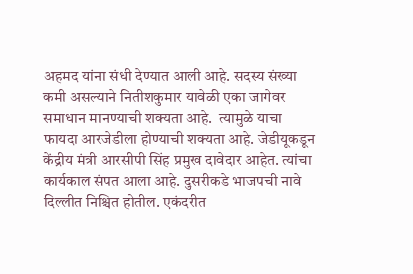अहमद यांना संधी देण्यात आली आहे. सदस्य संख्या कमी असल्याने नितीशकुमार यावेळी एका जागेवर समाधान मानण्याची शक्यता आहे.  त्यामुळे याचा फायदा आरजेडीला होण्याची शक्यता आहे. जेडीयूकडून केंद्रीय मंत्री आरसीपी सिंह प्रमुख दावेदार आहेत. त्यांचा कार्यकाल संपत आला आहे. दुसरीकडे भाजपची नावे दिल्लीत निश्चित होतील. एकंदरीत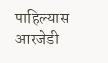पाहिल्यास आरजेडी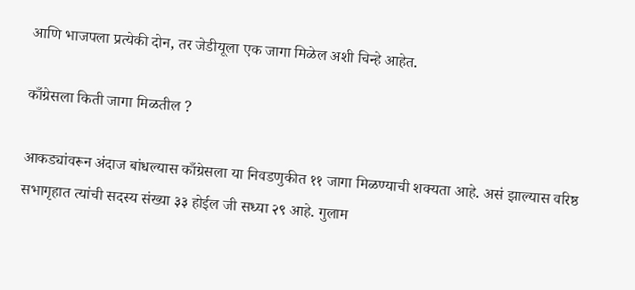आणि भाजपला प्रत्येकी दोन, तर जेडीयूला एक जागा मिळेल अशी चिन्हे आहेत.

काँग्रेसला किती जागा मिळतील ?

आकड्यांवरून अंदाज बांधल्यास काँग्रेसला या निवडणुकीत ११ जागा मिळण्याची शक्यता आहे. असं झाल्यास वरिष्ठ सभागृहात त्यांची सदस्य संख्या ३३ होईल जी सध्या २९ आहे. गुलाम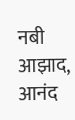नबी आझाद, आनंद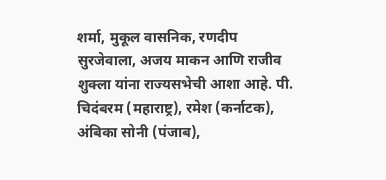शर्मा, मुकूल वासनिक, रणदीप सुरजेवाला, अजय माकन आणि राजीव शुक्ला यांना राज्यसभेची आशा आहे. पी. चिदंबरम (महाराष्ट्र), रमेश (कर्नाटक), अंबिका सोनी (पंजाब),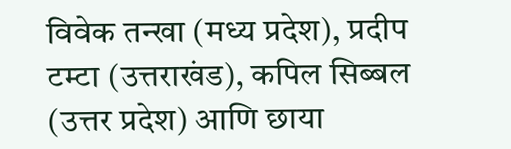विवेक तन्खा (मध्य प्रदेश), प्रदीप टम्टा (उत्तराखंड), कपिल सिब्बल (उत्तर प्रदेश) आणि छाया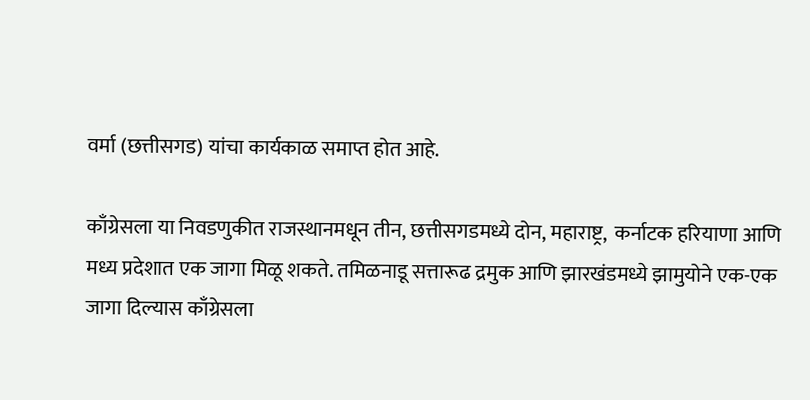वर्मा (छत्तीसगड) यांचा कार्यकाळ समाप्त होत आहे.

काँग्रेसला या निवडणुकीत राजस्थानमधून तीन, छत्तीसगडमध्ये दोन, महाराष्ट्र,  कर्नाटक हरियाणा आणि मध्य प्रदेशात एक जागा मिळू शकते. तमिळनाडू सत्तारूढ द्रमुक आणि झारखंडमध्ये झामुयोने एक-एक जागा दिल्यास काँग्रेसला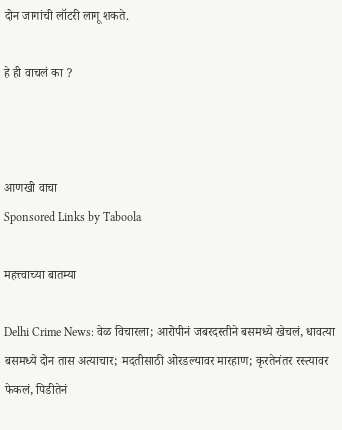दोन जागांची लॉटरी लागू शकते.

हे ही वाचलं का ?



आणखी वाचा
Sponsored Links by Taboola

महत्त्वाच्या बातम्या

Delhi Crime News: वेळ विचारला; आरोपीनं जबरदस्तीने बसमध्ये खेचलं, धावत्या बसमध्ये दोन तास अत्याचार; मदतीसाठी ओरडल्यावर मारहाण; कृरतेनंतर रस्त्यावर फेकलं, पिडीतेनं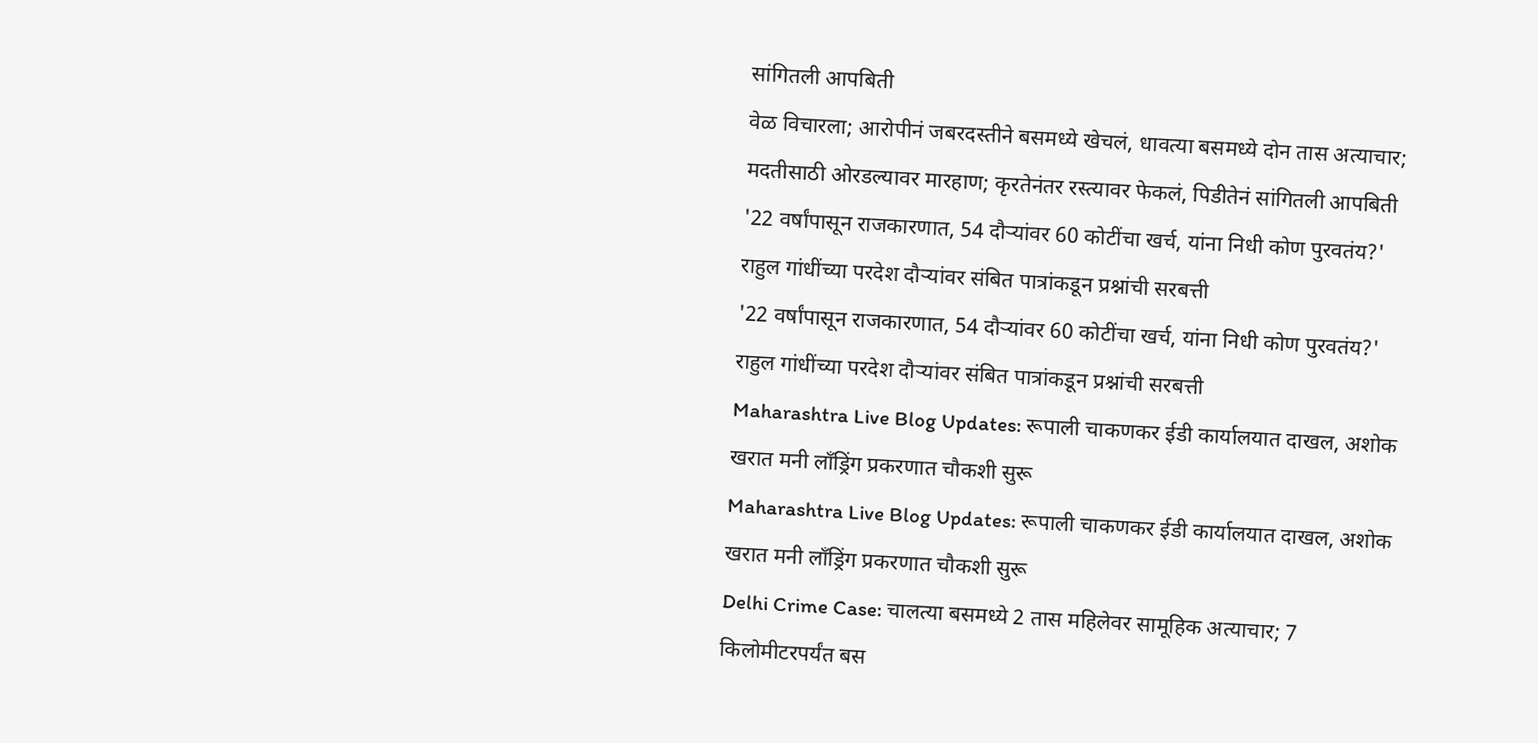सांगितली आपबिती
वेळ विचारला; आरोपीनं जबरदस्तीने बसमध्ये खेचलं, धावत्या बसमध्ये दोन तास अत्याचार; मदतीसाठी ओरडल्यावर मारहाण; कृरतेनंतर रस्त्यावर फेकलं, पिडीतेनं सांगितली आपबिती
'22 वर्षांपासून राजकारणात, 54 दौऱ्यांवर 60 कोटींचा खर्च, यांना निधी कोण पुरवतंय?' राहुल गांधींच्या परदेश दौऱ्यांवर संबित पात्रांकडून प्रश्नांची सरबत्ती
'22 वर्षांपासून राजकारणात, 54 दौऱ्यांवर 60 कोटींचा खर्च, यांना निधी कोण पुरवतंय?' राहुल गांधींच्या परदेश दौऱ्यांवर संबित पात्रांकडून प्रश्नांची सरबत्ती
Maharashtra Live Blog Updates: रूपाली चाकणकर ईडी कार्यालयात दाखल, अशोक खरात मनी लाँड्रिंग प्रकरणात चौकशी सुरू
Maharashtra Live Blog Updates: रूपाली चाकणकर ईडी कार्यालयात दाखल, अशोक खरात मनी लाँड्रिंग प्रकरणात चौकशी सुरू
Delhi Crime Case: चालत्या बसमध्ये 2 तास महिलेवर सामूहिक अत्याचार; 7 किलोमीटरपर्यंत बस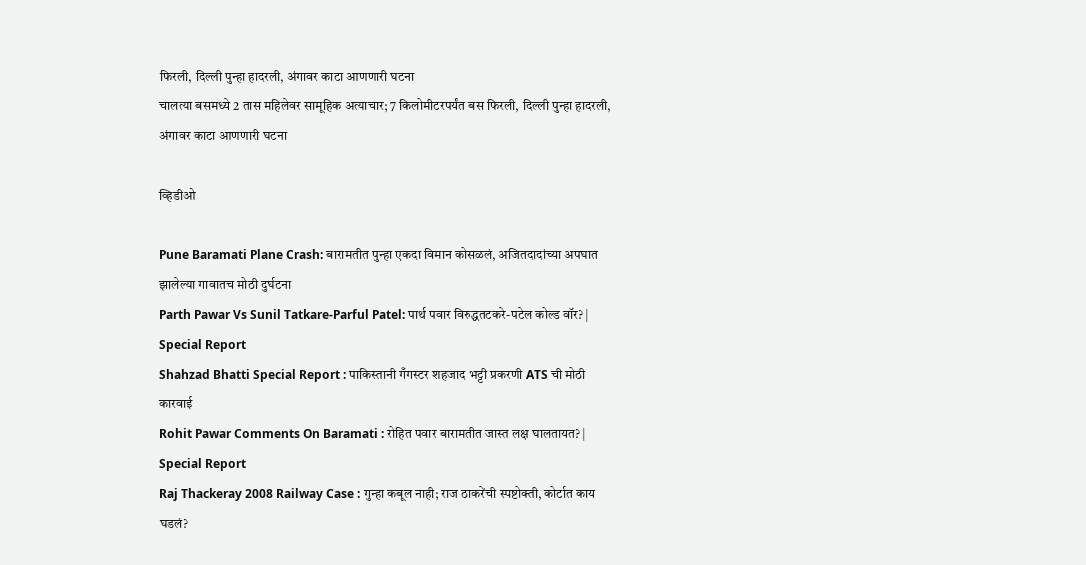फिरली, दिल्ली पुन्हा हादरली, अंगावर काटा आणणारी घटना
चालत्या बसमध्ये 2 तास महिलेवर सामूहिक अत्याचार; 7 किलोमीटरपर्यंत बस फिरली, दिल्ली पुन्हा हादरली, अंगावर काटा आणणारी घटना

व्हिडीओ

Pune Baramati Plane Crash: बारामतीत पुन्हा एकदा विमान कोसळलं, अजितदादांच्या अपघात झालेल्या गावातच मोठी दुर्घटना
Parth Pawar Vs Sunil Tatkare-Parful Patel: पार्थ पवार विरुद्धतटकरे-पटेल कोल्ड वॉर? | Special Report
Shahzad Bhatti Special Report : पाकिस्तानी गँगस्टर शहजाद भट्टी प्रकरणी ATS ची मोठी कारवाई
Rohit Pawar Comments On Baramati : रोहित पवार बारामतीत जास्त लक्ष घालतायत? | Special Report
Raj Thackeray 2008 Railway Case : गुन्हा कबूल नाही; राज ठाकरेंची स्पष्टोक्ती, कोर्टात काय घडलं?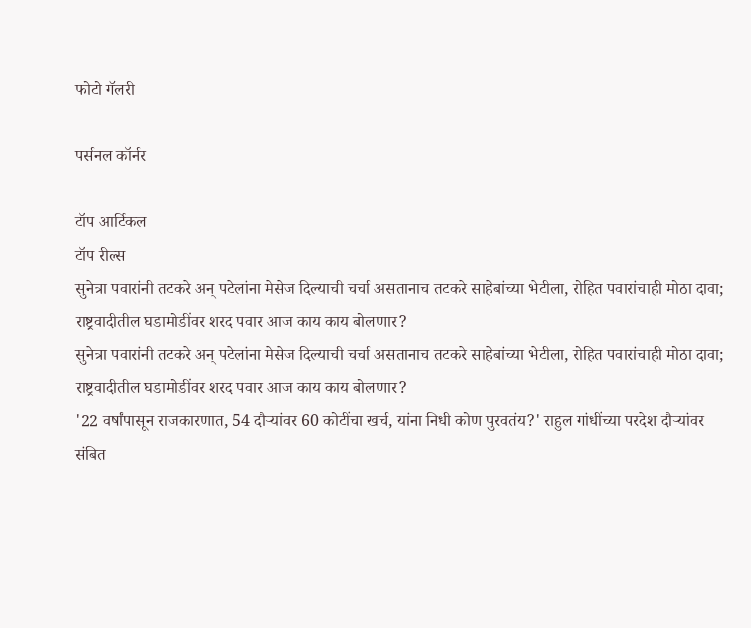फोटो गॅलरी

पर्सनल कॉर्नर

टॉप आर्टिकल
टॉप रील्स
सुनेत्रा पवारांनी तटकरे अन् पटेलांना मेसेज दिल्याची चर्चा असतानाच तटकरे साहेबांच्या भेटीला, रोहित पवारांचाही मोठा दावा; राष्ट्रवादीतील घडामोडींवर शरद पवार आज काय काय बोलणार?
सुनेत्रा पवारांनी तटकरे अन् पटेलांना मेसेज दिल्याची चर्चा असतानाच तटकरे साहेबांच्या भेटीला, रोहित पवारांचाही मोठा दावा; राष्ट्रवादीतील घडामोडींवर शरद पवार आज काय काय बोलणार?
'22 वर्षांपासून राजकारणात, 54 दौऱ्यांवर 60 कोटींचा खर्च, यांना निधी कोण पुरवतंय?' राहुल गांधींच्या परदेश दौऱ्यांवर संबित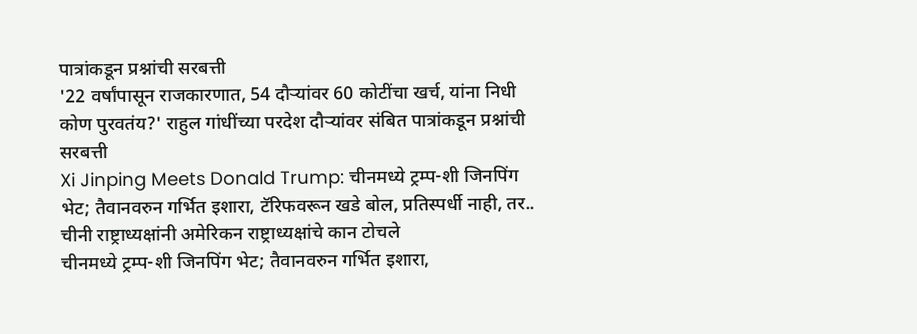पात्रांकडून प्रश्नांची सरबत्ती
'22 वर्षांपासून राजकारणात, 54 दौऱ्यांवर 60 कोटींचा खर्च, यांना निधी कोण पुरवतंय?' राहुल गांधींच्या परदेश दौऱ्यांवर संबित पात्रांकडून प्रश्नांची सरबत्ती
Xi Jinping Meets Donald Trump: चीनमध्ये ट्रम्प-शी जिनपिंग भेट; तैवानवरुन गर्भित इशारा, टॅरिफवरून खडे बोल, प्रतिस्पर्धी नाही, तर.. चीनी राष्ट्राध्यक्षांनी अमेरिकन राष्ट्राध्यक्षांचे कान टोचले
चीनमध्ये ट्रम्प-शी जिनपिंग भेट; तैवानवरुन गर्भित इशारा,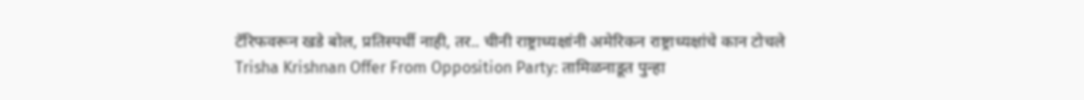टॅरिफवरून खडे बोल, प्रतिस्पर्धी नाही, तर.. चीनी राष्ट्राध्यक्षांनी अमेरिकन राष्ट्राध्यक्षांचे कान टोचले
Trisha Krishnan Offer From Opposition Party: तामिळनाडूत पुन्हा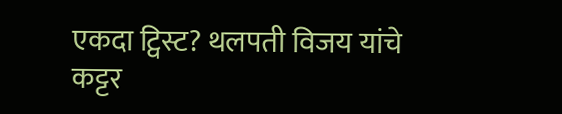एकदा ट्विस्ट? थलपती विजय यांचे कट्टर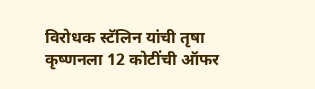विरोधक स्टॅलिन यांची तृषा कृष्णनला 12 कोटींची ऑफर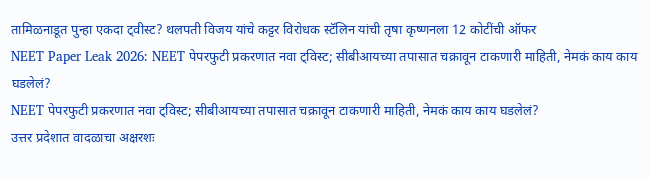तामिळनाडूत पुन्हा एकदा ट्वीस्ट? थलपती विजय यांचे कट्टर विरोधक स्टॅलिन यांची तृषा कृष्णनला 12 कोटींची ऑफर
NEET Paper Leak 2026: NEET पेपरफुटी प्रकरणात नवा ट्विस्ट; सीबीआयच्या तपासात चक्रावून टाकणारी माहिती, नेमकं काय काय घडलेलं?
NEET पेपरफुटी प्रकरणात नवा ट्विस्ट; सीबीआयच्या तपासात चक्रावून टाकणारी माहिती, नेमकं काय काय घडलेलं?
उत्तर प्रदेशात वादळाचा अक्षरशः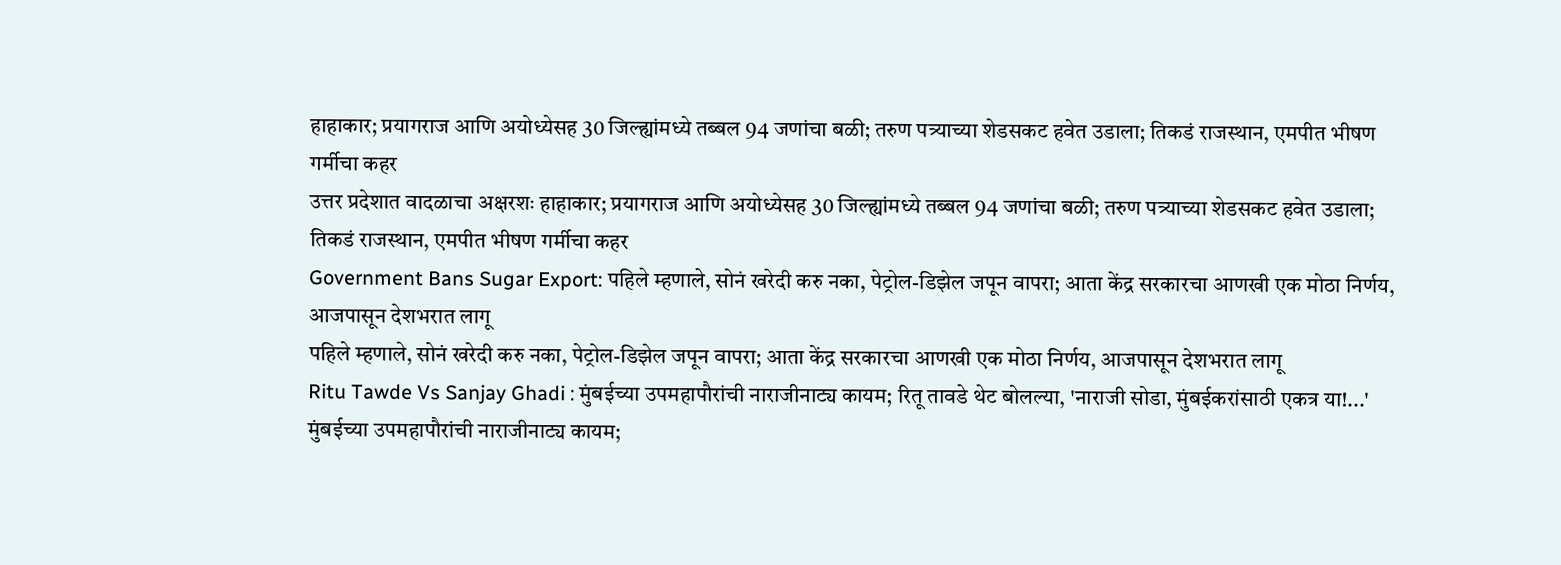हाहाकार; प्रयागराज आणि अयोध्येसह 30 जिल्ह्यांमध्ये तब्बल 94 जणांचा बळी; तरुण पत्र्याच्या शेडसकट हवेत उडाला; तिकडं राजस्थान, एमपीत भीषण गर्मीचा कहर
उत्तर प्रदेशात वादळाचा अक्षरशः हाहाकार; प्रयागराज आणि अयोध्येसह 30 जिल्ह्यांमध्ये तब्बल 94 जणांचा बळी; तरुण पत्र्याच्या शेडसकट हवेत उडाला; तिकडं राजस्थान, एमपीत भीषण गर्मीचा कहर
Government Bans Sugar Export: पहिले म्हणाले, सोनं खरेदी करु नका, पेट्रोल-डिझेल जपून वापरा; आता केंद्र सरकारचा आणखी एक मोठा निर्णय, आजपासून देशभरात लागू
पहिले म्हणाले, सोनं खरेदी करु नका, पेट्रोल-डिझेल जपून वापरा; आता केंद्र सरकारचा आणखी एक मोठा निर्णय, आजपासून देशभरात लागू
Ritu Tawde Vs Sanjay Ghadi : मुंबईच्या उपमहापौरांची नाराजीनाट्य कायम; रितू तावडे थेट बोलल्या, 'नाराजी सोडा, मुंबईकरांसाठी एकत्र या!...'
मुंबईच्या उपमहापौरांची नाराजीनाट्य कायम;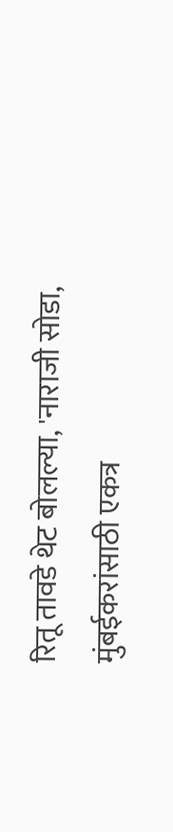रितू तावडे थेट बोलल्या, 'नाराजी सोडा, मुंबईकरांसाठी एकत्र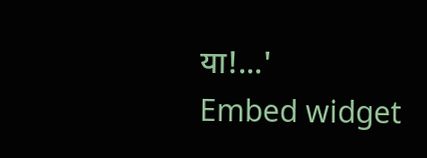या!...'
Embed widget